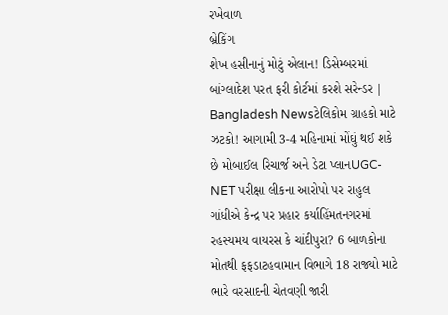રખેવાળ
બ્રેકિંગ
શેખ હસીનાનું મોટું એલાન! ડિસેમ્બરમાં બાંગ્લાદેશ પરત ફરી કોર્ટમાં કરશે સરેન્ડર | Bangladesh Newsટેલિકોમ ગ્રાહકો માટે ઝટકો! આગામી 3-4 મહિનામાં મોંઘું થઈ શકે છે મોબાઈલ રિચાર્જ અને ડેટા પ્લાનUGC-NET પરીક્ષા લીકના આરોપો પર રાહુલ ગાંધીએ કેન્દ્ર પર પ્રહાર કર્યાહિંમતનગરમાં રહસ્યમય વાયરસ કે ચાંદીપુરા? 6 બાળકોના મોતથી ફફડાટહવામાન વિભાગે 18 રાજ્યો માટે ભારે વરસાદની ચેતવણી જારી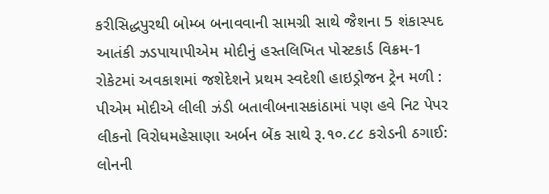કરીસિદ્ધપુરથી બોમ્બ બનાવવાની સામગ્રી સાથે જૈશના 5 શંકાસ્પદ આતંકી ઝડપાયાપીએમ મોદીનું હસ્તલિખિત પોસ્ટકાર્ડ વિક્રમ-1 રોકેટમાં અવકાશમાં જશેદેશને પ્રથમ સ્વદેશી હાઇડ્રોજન ટ્રેન મળી : પીએમ મોદીએ લીલી ઝંડી બતાવીબનાસકાંઠામાં પણ હવે નિટ પેપર લીકનો વિરોધમહેસાણા અર્બન બેંક સાથે રૂ.૧૦.૮૮ કરોડની ઠગાઈ: લોનની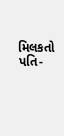મિલકતો પતિ-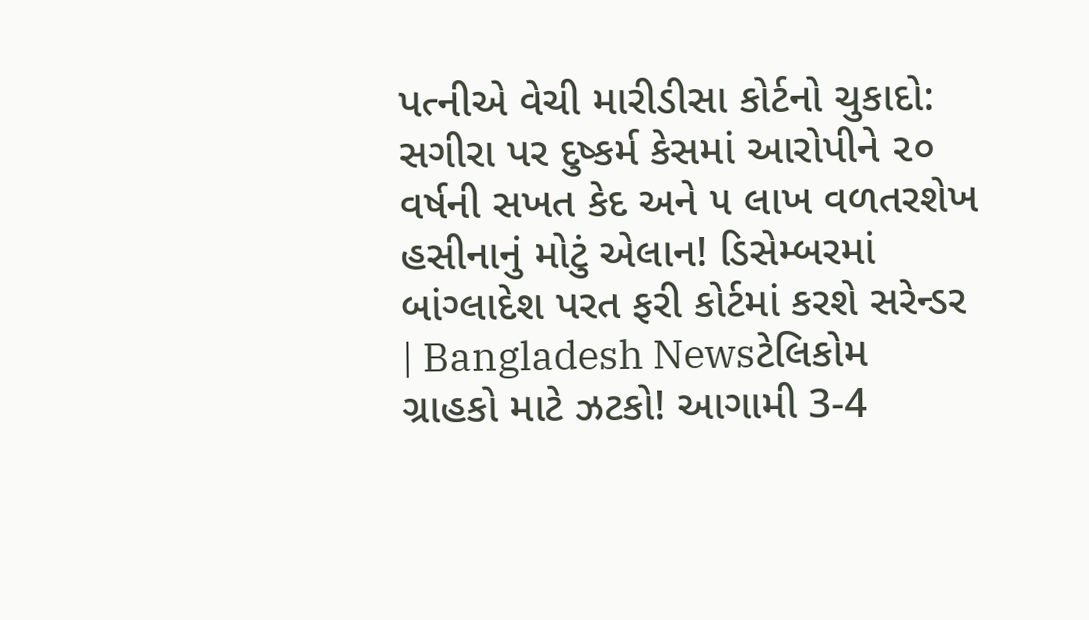પત્નીએ વેચી મારીડીસા કોર્ટનો ચુકાદો: સગીરા પર દુષ્કર્મ કેસમાં આરોપીને ૨૦ વર્ષની સખત કેદ અને ૫ લાખ વળતરશેખ હસીનાનું મોટું એલાન! ડિસેમ્બરમાં બાંગ્લાદેશ પરત ફરી કોર્ટમાં કરશે સરેન્ડર | Bangladesh Newsટેલિકોમ ગ્રાહકો માટે ઝટકો! આગામી 3-4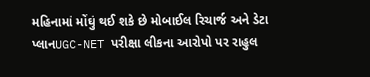મહિનામાં મોંઘું થઈ શકે છે મોબાઈલ રિચાર્જ અને ડેટા પ્લાનUGC-NET પરીક્ષા લીકના આરોપો પર રાહુલ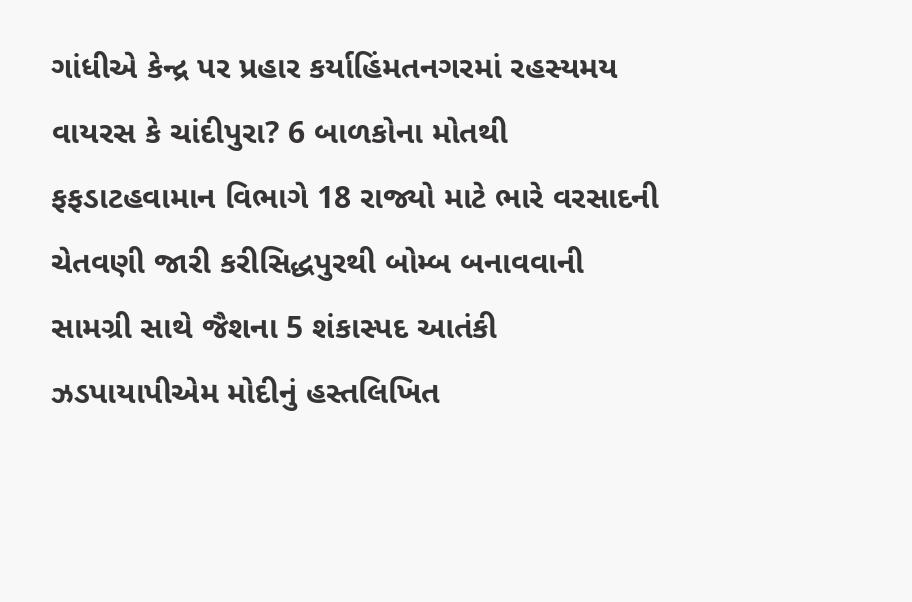ગાંધીએ કેન્દ્ર પર પ્રહાર કર્યાહિંમતનગરમાં રહસ્યમય વાયરસ કે ચાંદીપુરા? 6 બાળકોના મોતથી ફફડાટહવામાન વિભાગે 18 રાજ્યો માટે ભારે વરસાદની ચેતવણી જારી કરીસિદ્ધપુરથી બોમ્બ બનાવવાની સામગ્રી સાથે જૈશના 5 શંકાસ્પદ આતંકી ઝડપાયાપીએમ મોદીનું હસ્તલિખિત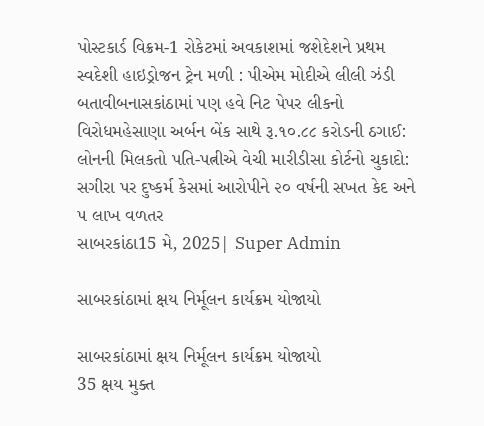પોસ્ટકાર્ડ વિક્રમ-1 રોકેટમાં અવકાશમાં જશેદેશને પ્રથમ સ્વદેશી હાઇડ્રોજન ટ્રેન મળી : પીએમ મોદીએ લીલી ઝંડી બતાવીબનાસકાંઠામાં પણ હવે નિટ પેપર લીકનો વિરોધમહેસાણા અર્બન બેંક સાથે રૂ.૧૦.૮૮ કરોડની ઠગાઈ: લોનની મિલકતો પતિ-પત્નીએ વેચી મારીડીસા કોર્ટનો ચુકાદો: સગીરા પર દુષ્કર્મ કેસમાં આરોપીને ૨૦ વર્ષની સખત કેદ અને ૫ લાખ વળતર
સાબરકાંઠા15 મે, 2025| Super Admin

સાબરકાંઠામાં ક્ષય નિર્મૂલન કાર્યક્રમ યોજાયો

સાબરકાંઠામાં ક્ષય નિર્મૂલન કાર્યક્રમ યોજાયો
35 ક્ષય મુક્ત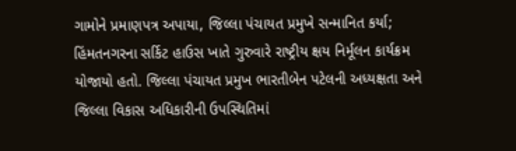ગામોને પ્રમાણપત્ર અપાયા, જિલ્લા પંચાયત પ્રમુખે સન્માનિત કર્યા; હિંમતનગરના સર્કિટ હાઉસ ખાતે ગુરુવારે રાષ્ટ્રીય ક્ષય નિર્મૂલન કાર્યક્રમ યોજાયો હતો. જિલ્લા પંચાયત પ્રમુખ ભારતીબેન પટેલની અધ્યક્ષતા અને જિલ્લા વિકાસ અધિકારીની ઉપસ્થિતિમાં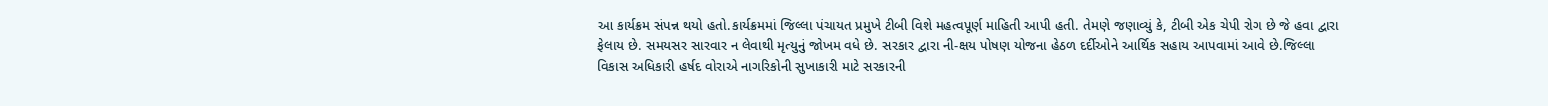આ કાર્યક્રમ સંપન્ન થયો હતો.કાર્યક્રમમાં જિલ્લા પંચાયત પ્રમુખે ટીબી વિશે મહત્વપૂર્ણ માહિતી આપી હતી. તેમણે જણાવ્યું કે, ટીબી એક ચેપી રોગ છે જે હવા દ્વારા ફેલાય છે. સમયસર સારવાર ન લેવાથી મૃત્યુનું જોખમ વધે છે. સરકાર દ્વારા ની-ક્ષય પોષણ યોજના હેઠળ દર્દીઓને આર્થિક સહાય આપવામાં આવે છે.જિલ્લા વિકાસ અધિકારી હર્ષદ વોરાએ નાગરિકોની સુખાકારી માટે સરકારની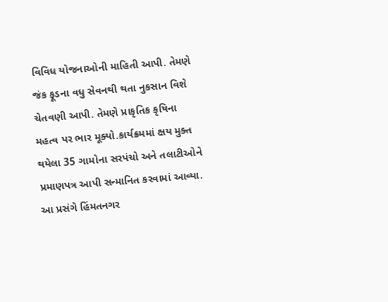વિવિધ યોજનાઓની માહિતી આપી. તેમણે જંક ફૂડના વધુ સેવનથી થતા નુકસાન વિશે ચેતવણી આપી. તેમણે પ્રાકૃતિક કૃષિના મહત્વ પર ભાર મૂક્યો.કાર્યક્રમમાં ક્ષય મુક્ત થયેલા 35 ગામોના સરપંચો અને તલાટીઓને પ્રમાણપત્ર આપી સન્માનિત કરવામાં આવ્યા. આ પ્રસંગે હિંમતનગર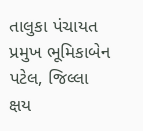તાલુકા પંચાયત પ્રમુખ ભૂમિકાબેન પટેલ, જિલ્લા ક્ષય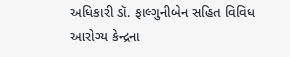અધિકારી ડૉ. ફાલ્ગુનીબેન સહિત વિવિધ આરોગ્ય કેન્દ્રના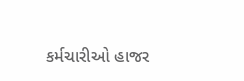કર્મચારીઓ હાજર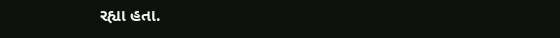રહ્યા હતા.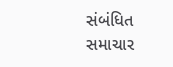સંબંધિત સમાચાર